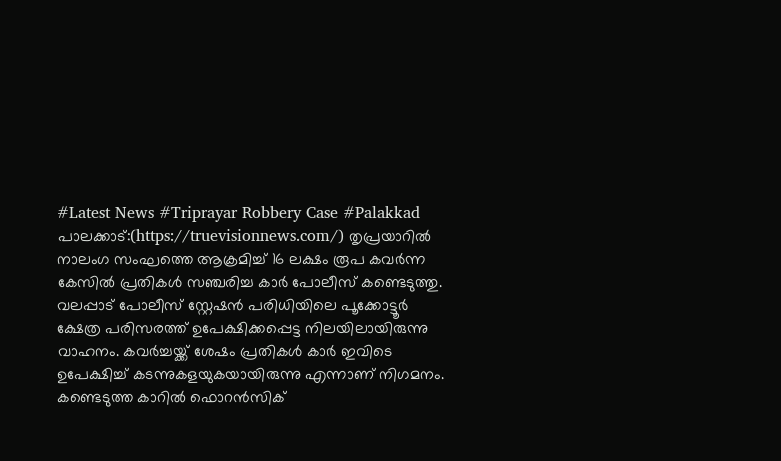#Latest News #Triprayar Robbery Case #Palakkad
പാലക്കാട്:(https://truevisionnews.com/) തൃപ്രയാറിൽ നാലംഗ സംഘത്തെ ആക്രമിച്ച് 16 ലക്ഷം രൂപ കവർന്ന കേസിൽ പ്രതികൾ സഞ്ചരിച്ച കാർ പോലീസ് കണ്ടെടുത്തു. വലപ്പാട് പോലീസ് സ്റ്റേഷൻ പരിധിയിലെ പൂക്കോട്ടൂർ ക്ഷേത്ര പരിസരത്ത് ഉപേക്ഷിക്കപ്പെട്ട നിലയിലായിരുന്നു വാഹനം. കവർച്ചയ്ക്ക് ശേഷം പ്രതികൾ കാർ ഇവിടെ ഉപേക്ഷിച്ച് കടന്നുകളയുകയായിരുന്നു എന്നാണ് നിഗമനം.
കണ്ടെടുത്ത കാറിൽ ഫൊറൻസിക്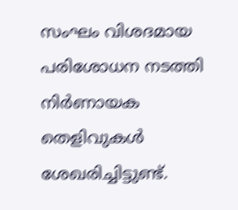സംഘം വിശദമായ പരിശോധന നടത്തി നിർണായക തെളിവുകൾ ശേഖരിച്ചിട്ടുണ്ട്.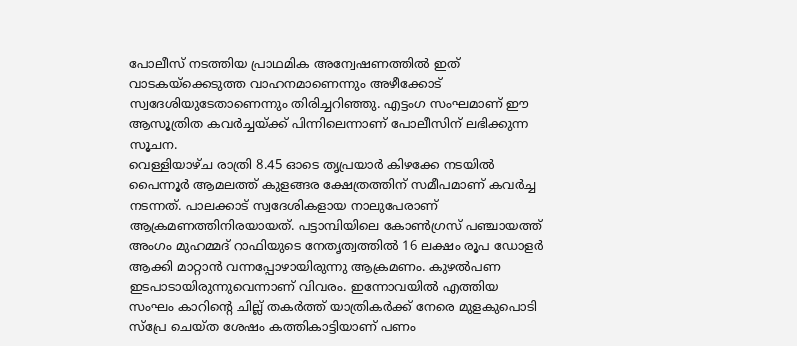പോലീസ് നടത്തിയ പ്രാഥമിക അന്വേഷണത്തിൽ ഇത് വാടകയ്ക്കെടുത്ത വാഹനമാണെന്നും അഴീക്കോട് സ്വദേശിയുടേതാണെന്നും തിരിച്ചറിഞ്ഞു. എട്ടംഗ സംഘമാണ് ഈ ആസൂത്രിത കവർച്ചയ്ക്ക് പിന്നിലെന്നാണ് പോലീസിന് ലഭിക്കുന്ന സൂചന.
വെള്ളിയാഴ്ച രാത്രി 8.45 ഓടെ തൃപ്രയാർ കിഴക്കേ നടയിൽ പൈന്നൂർ ആമലത്ത് കുളങ്ങര ക്ഷേത്രത്തിന് സമീപമാണ് കവർച്ച നടന്നത്. പാലക്കാട് സ്വദേശികളായ നാലുപേരാണ് ആക്രമണത്തിനിരയായത്. പട്ടാമ്പിയിലെ കോൺഗ്രസ് പഞ്ചായത്ത് അംഗം മുഹമ്മദ് റാഫിയുടെ നേതൃത്വത്തിൽ 16 ലക്ഷം രൂപ ഡോളർ ആക്കി മാറ്റാൻ വന്നപ്പോഴായിരുന്നു ആക്രമണം. കുഴൽപണ ഇടപാടായിരുന്നുവെന്നാണ് വിവരം. ഇന്നോവയിൽ എത്തിയ സംഘം കാറിന്റെ ചില്ല് തകർത്ത് യാത്രികർക്ക് നേരെ മുളകുപൊടി സ്പ്രേ ചെയ്ത ശേഷം കത്തികാട്ടിയാണ് പണം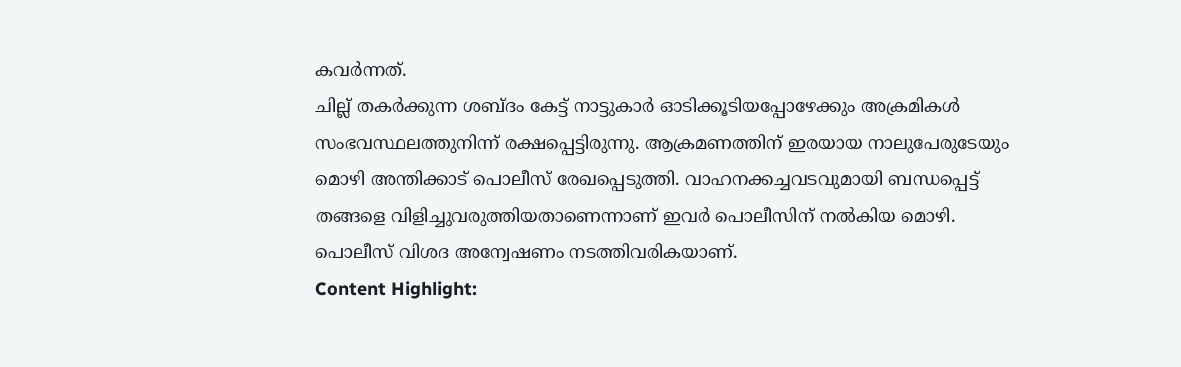കവർന്നത്.
ചില്ല് തകർക്കുന്ന ശബ്ദം കേട്ട് നാട്ടുകാർ ഓടിക്കൂടിയപ്പോഴേക്കും അക്രമികൾ സംഭവസ്ഥലത്തുനിന്ന് രക്ഷപ്പെട്ടിരുന്നു. ആക്രമണത്തിന് ഇരയായ നാലുപേരുടേയും മൊഴി അന്തിക്കാട് പൊലീസ് രേഖപ്പെടുത്തി. വാഹനക്കച്ചവടവുമായി ബന്ധപ്പെട്ട് തങ്ങളെ വിളിച്ചുവരുത്തിയതാണെന്നാണ് ഇവർ പൊലീസിന് നൽകിയ മൊഴി. പൊലീസ് വിശദ അന്വേഷണം നടത്തിവരികയാണ്.
Content Highlight: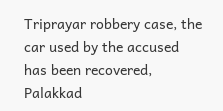Triprayar robbery case, the car used by the accused has been recovered, Palakkad